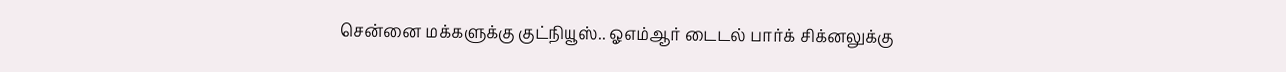சென்னை மக்களுக்கு குட்நியூஸ்.. ஓஎம்ஆர் டைடல் பார்க் சிக்னலுக்கு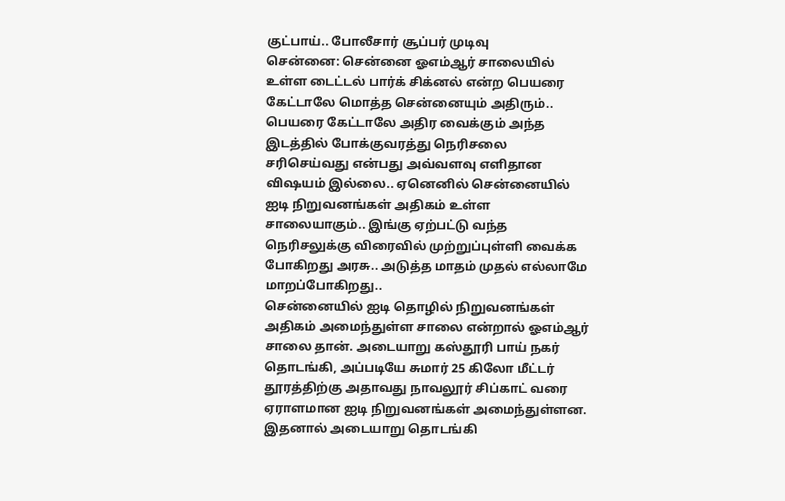குட்பாய்.. போலீசார் சூப்பர் முடிவு
சென்னை: சென்னை ஓஎம்ஆர் சாலையில் உள்ள டைட்டல் பார்க் சிக்னல் என்ற பெயரை கேட்டாலே மொத்த சென்னையும் அதிரும்.. பெயரை கேட்டாலே அதிர வைக்கும் அந்த இடத்தில் போக்குவரத்து நெரிசலை சரிசெய்வது என்பது அவ்வளவு எளிதான விஷயம் இல்லை.. ஏனெனில் சென்னையில் ஐடி நிறுவனங்கள் அதிகம் உள்ள சாலையாகும்.. இங்கு ஏற்பட்டு வந்த நெரிசலுக்கு விரைவில் முற்றுப்புள்ளி வைக்க போகிறது அரசு.. அடுத்த மாதம் முதல் எல்லாமே மாறப்போகிறது..
சென்னையில் ஐடி தொழில் நிறுவனங்கள் அதிகம் அமைந்துள்ள சாலை என்றால் ஓஎம்ஆர் சாலை தான். அடையாறு கஸ்தூரி பாய் நகர் தொடங்கி, அப்படியே சுமார் 25 கிலோ மீட்டர் தூரத்திற்கு அதாவது நாவலூர் சிப்காட் வரை ஏராளமான ஐடி நிறுவனங்கள் அமைந்துள்ளன. இதனால் அடையாறு தொடங்கி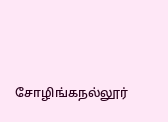சோழிங்கநல்லூர்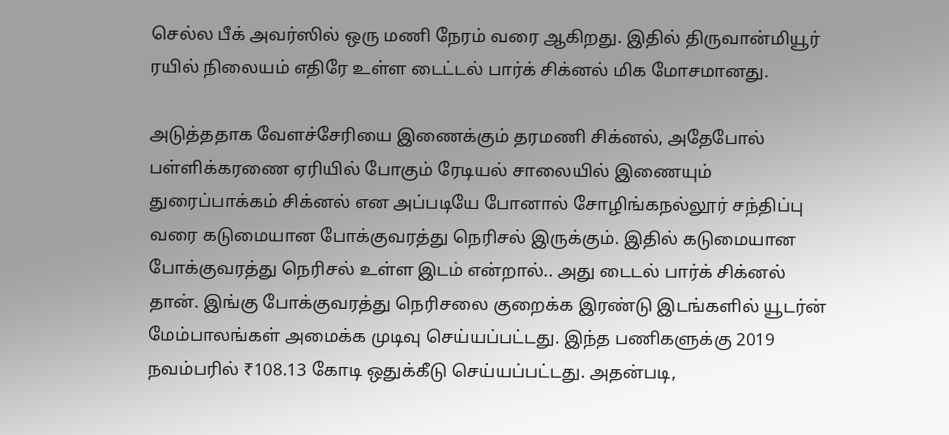செல்ல பீக் அவர்ஸில் ஒரு மணி நேரம் வரை ஆகிறது. இதில் திருவான்மியூர் ரயில் நிலையம் எதிரே உள்ள டைட்டல் பார்க் சிக்னல் மிக மோசமானது.

அடுத்ததாக வேளச்சேரியை இணைக்கும் தரமணி சிக்னல், அதேபோல் பள்ளிக்கரணை ஏரியில் போகும் ரேடியல் சாலையில் இணையும் துரைப்பாக்கம் சிக்னல் என அப்படியே போனால் சோழிங்கநல்லூர் சந்திப்பு வரை கடுமையான போக்குவரத்து நெரிசல் இருக்கும். இதில் கடுமையான போக்குவரத்து நெரிசல் உள்ள இடம் என்றால்.. அது டைடல் பார்க் சிக்னல் தான். இங்கு போக்குவரத்து நெரிசலை குறைக்க இரண்டு இடங்களில் யூடர்ன் மேம்பாலங்கள் அமைக்க முடிவு செய்யப்பட்டது. இந்த பணிகளுக்கு 2019 நவம்பரில் ₹108.13 கோடி ஒதுக்கீடு செய்யப்பட்டது. அதன்படி,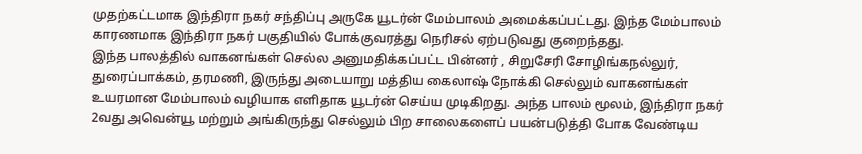முதற்கட்டமாக இந்திரா நகர் சந்திப்பு அருகே யூடர்ன் மேம்பாலம் அமைக்கப்பட்டது. இந்த மேம்பாலம் காரணமாக இந்திரா நகர் பகுதியில் போக்குவரத்து நெரிசல் ஏற்படுவது குறைந்தது.
இந்த பாலத்தில் வாகனங்கள் செல்ல அனுமதிக்கப்பட்ட பின்னர் , சிறுசேரி சோழிங்கநல்லுர், துரைப்பாக்கம், தரமணி, இருந்து அடையாறு மத்திய கைலாஷ் நோக்கி செல்லும் வாகனங்கள் உயரமான மேம்பாலம் வழியாக எளிதாக யூடர்ன் செய்ய முடிகிறது. அந்த பாலம் மூலம், இந்திரா நகர் 2வது அவென்யூ மற்றும் அங்கிருந்து செல்லும் பிற சாலைகளைப் பயன்படுத்தி போக வேண்டிய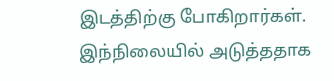இடத்திற்கு போகிறார்கள்.
இந்நிலையில் அடுத்ததாக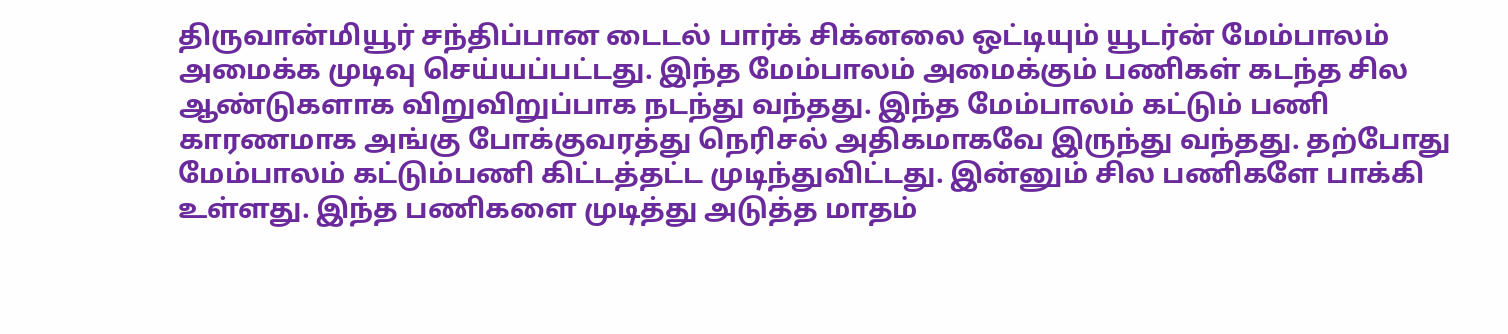திருவான்மியூர் சந்திப்பான டைடல் பார்க் சிக்னலை ஒட்டியும் யூடர்ன் மேம்பாலம் அமைக்க முடிவு செய்யப்பட்டது. இந்த மேம்பாலம் அமைக்கும் பணிகள் கடந்த சில ஆண்டுகளாக விறுவிறுப்பாக நடந்து வந்தது. இந்த மேம்பாலம் கட்டும் பணி காரணமாக அங்கு போக்குவரத்து நெரிசல் அதிகமாகவே இருந்து வந்தது. தற்போது மேம்பாலம் கட்டும்பணி கிட்டத்தட்ட முடிந்துவிட்டது. இன்னும் சில பணிகளே பாக்கி உள்ளது. இந்த பணிகளை முடித்து அடுத்த மாதம்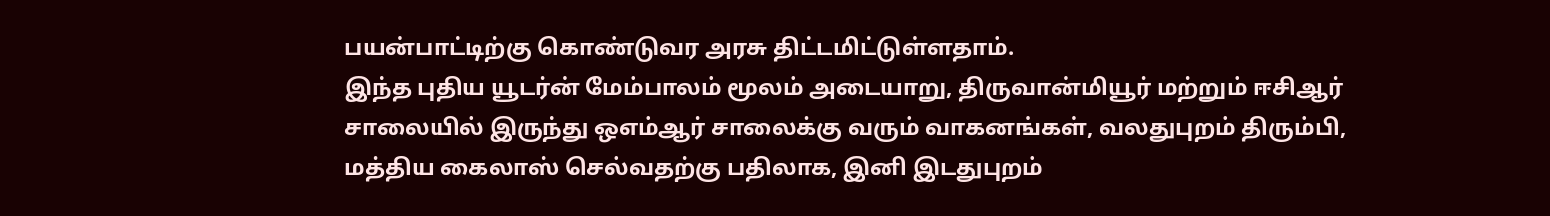பயன்பாட்டிற்கு கொண்டுவர அரசு திட்டமிட்டுள்ளதாம்.
இந்த புதிய யூடர்ன் மேம்பாலம் மூலம் அடையாறு, திருவான்மியூர் மற்றும் ஈசிஆர் சாலையில் இருந்து ஒஎம்ஆர் சாலைக்கு வரும் வாகனங்கள், வலதுபுறம் திரும்பி, மத்திய கைலாஸ் செல்வதற்கு பதிலாக, இனி இடதுபுறம்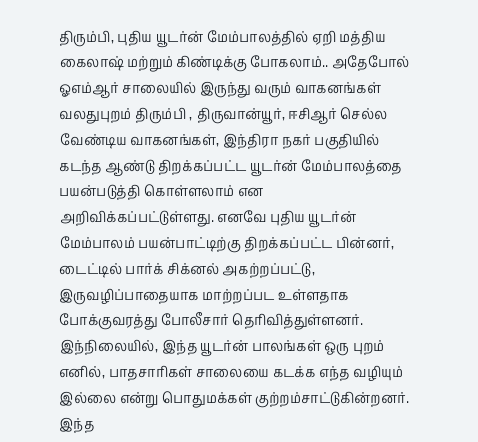திரும்பி, புதிய யூடர்ன் மேம்பாலத்தில் ஏறி மத்திய கைலாஷ் மற்றும் கிண்டிக்கு போகலாம்.. அதேபோல் ஓஎம்ஆர் சாலையில் இருந்து வரும் வாகனங்கள் வலதுபுறம் திரும்பி , திருவான்யூர், ஈசிஆர் செல்ல வேண்டிய வாகனங்கள், இந்திரா நகர் பகுதியில் கடந்த ஆண்டு திறக்கப்பட்ட யூடர்ன் மேம்பாலத்தை பயன்படுத்தி கொள்ளலாம் என அறிவிக்கப்பட்டுள்ளது. எனவே புதிய யூடர்ன் மேம்பாலம் பயன்பாட்டிற்கு திறக்கப்பட்ட பின்னர், டைட்டில் பார்க் சிக்னல் அகற்றப்பட்டு, இருவழிப்பாதையாக மாற்றப்பட உள்ளதாக போக்குவரத்து போலீசார் தெரிவித்துள்ளனர்.
இந்நிலையில், இந்த யூடர்ன் பாலங்கள் ஒரு புறம் எனில், பாதசாரிகள் சாலையை கடக்க எந்த வழியும் இல்லை என்று பொதுமக்கள் குற்றம்சாட்டுகின்றனர். இந்த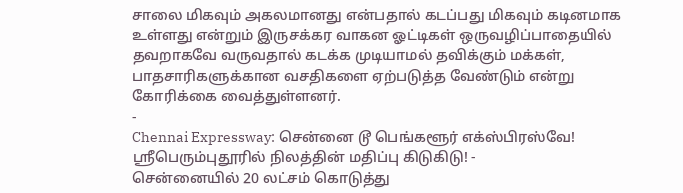சாலை மிகவும் அகலமானது என்பதால் கடப்பது மிகவும் கடினமாக உள்ளது என்றும் இருசக்கர வாகன ஓட்டிகள் ஒருவழிப்பாதையில் தவறாகவே வருவதால் கடக்க முடியாமல் தவிக்கும் மக்கள், பாதசாரிகளுக்கான வசதிகளை ஏற்படுத்த வேண்டும் என்று கோரிக்கை வைத்துள்ளனர்.
-
Chennai Expressway: சென்னை டூ பெங்களூர் எக்ஸ்பிரஸ்வே! ஸ்ரீபெரும்புதூரில் நிலத்தின் மதிப்பு கிடுகிடு! -
சென்னையில் 20 லட்சம் கொடுத்து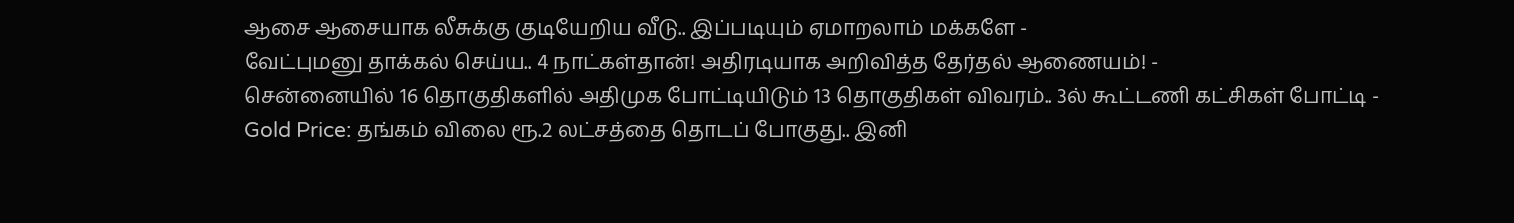ஆசை ஆசையாக லீசுக்கு குடியேறிய வீடு.. இப்படியும் ஏமாறலாம் மக்களே -
வேட்புமனு தாக்கல் செய்ய.. 4 நாட்கள்தான்! அதிரடியாக அறிவித்த தேர்தல் ஆணையம்! -
சென்னையில் 16 தொகுதிகளில் அதிமுக போட்டியிடும் 13 தொகுதிகள் விவரம்.. 3ல் கூட்டணி கட்சிகள் போட்டி -
Gold Price: தங்கம் விலை ரூ.2 லட்சத்தை தொடப் போகுது.. இனி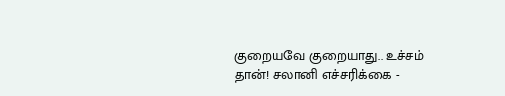குறையவே குறையாது.. உச்சம் தான்! சலானி எச்சரிக்கை -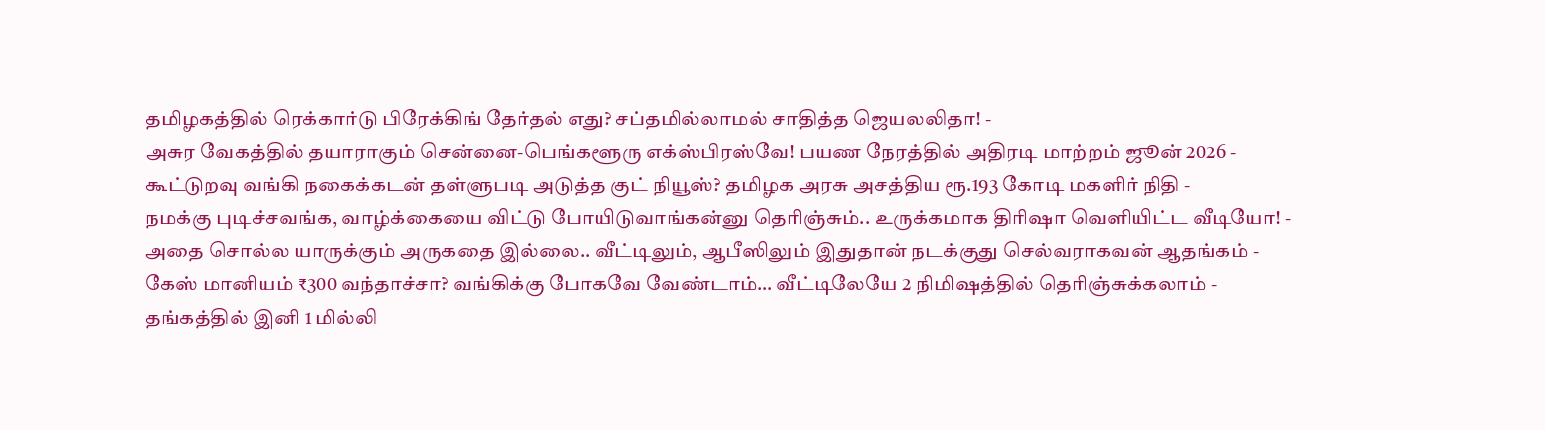தமிழகத்தில் ரெக்கார்டு பிரேக்கிங் தேர்தல் எது? சப்தமில்லாமல் சாதித்த ஜெயலலிதா! -
அசுர வேகத்தில் தயாராகும் சென்னை-பெங்களூரு எக்ஸ்பிரஸ்வே! பயண நேரத்தில் அதிரடி மாற்றம் ஜூன் 2026 -
கூட்டுறவு வங்கி நகைக்கடன் தள்ளுபடி அடுத்த குட் நியூஸ்? தமிழக அரசு அசத்திய ரூ.193 கோடி மகளிர் நிதி -
நமக்கு புடிச்சவங்க, வாழ்க்கையை விட்டு போயிடுவாங்கன்னு தெரிஞ்சும்.. உருக்கமாக திரிஷா வெளியிட்ட வீடியோ! -
அதை சொல்ல யாருக்கும் அருகதை இல்லை.. வீட்டிலும், ஆபீஸிலும் இதுதான் நடக்குது செல்வராகவன் ஆதங்கம் -
கேஸ் மானியம் ₹300 வந்தாச்சா? வங்கிக்கு போகவே வேண்டாம்… வீட்டிலேயே 2 நிமிஷத்தில் தெரிஞ்சுக்கலாம் -
தங்கத்தில் இனி 1 மில்லி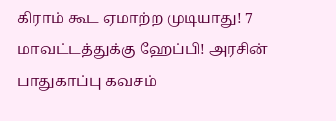கிராம் கூட ஏமாற்ற முடியாது! 7 மாவட்டத்துக்கு ஹேப்பி! அரசின் பாதுகாப்பு கவசம்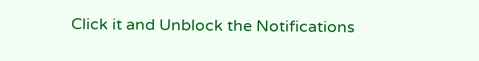Click it and Unblock the Notifications